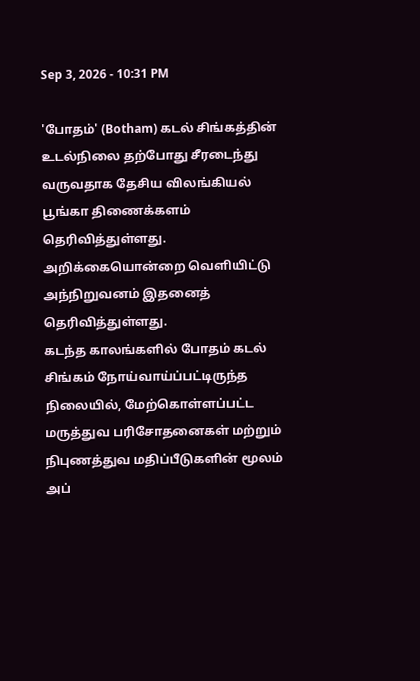Sep 3, 2026 - 10:31 PM

'போதம்' (Botham) கடல் சிங்கத்தின் உடல்நிலை தற்போது சீரடைந்து வருவதாக தேசிய விலங்கியல் பூங்கா திணைக்களம் தெரிவித்துள்ளது.
அறிக்கையொன்றை வெளியிட்டு அந்நிறுவனம் இதனைத் தெரிவித்துள்ளது.
கடந்த காலங்களில் போதம் கடல் சிங்கம் நோய்வாய்ப்பட்டிருந்த நிலையில், மேற்கொள்ளப்பட்ட மருத்துவ பரிசோதனைகள் மற்றும் நிபுணத்துவ மதிப்பீடுகளின் மூலம் அப்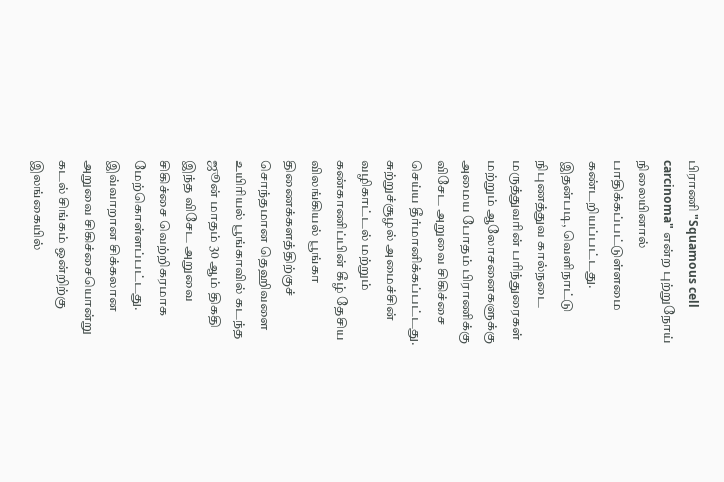பிராணி "Squamous cell carcinoma" என்ற புற்றுநோய் நிலையினால் பாதிக்கப்பட்டுள்ளமை கண்டறியப்பட்டது.
இதன்படி, வெளிநாட்டு நிபுணத்துவ கால்நடை மருத்துவரின் பரிந்துரைகள் மற்றும் ஆலோசனைகளுக்கு அமைய போதம் பிராணிக்கு விசேட அறுவை சிகிச்சை செய்ய தீர்மானிக்கப்பட்டது.
சுற்றுச்சூழல் அமைச்சின் வழிகாட்டல் மற்றும் கண்காணிப்பின் கீழ் தேசிய விலங்கியல் பூங்கா திணைக்களத்திற்குச் சொந்தமான தெஹிவளை உயிரியல் பூங்காவில் கடந்த ஜூன் மாதம் 30 ஆம் திகதி இந்த விசேட அறுவை சிகிச்சை வெற்றிகரமாக மேற்கொள்ளப்பட்டது.
இவ்வாறான சிக்கலான அறுவை சிகிச்சையொன்று கடல் சிங்கம் ஒன்றிற்கு இலங்கையில்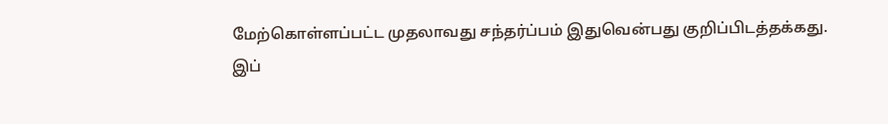மேற்கொள்ளப்பட்ட முதலாவது சந்தர்ப்பம் இதுவென்பது குறிப்பிடத்தக்கது.
இப்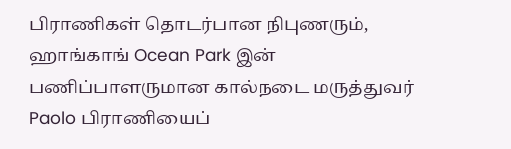பிராணிகள் தொடர்பான நிபுணரும், ஹாங்காங் Ocean Park இன் பணிப்பாளருமான கால்நடை மருத்துவர் Paolo பிராணியைப்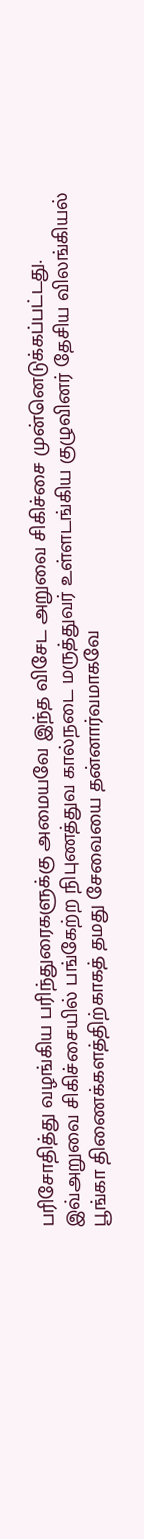பரிசோதித்து வழங்கிய பரிந்துரைகளுக்கு அமையவே இந்த விசேட அறுவை சிகிச்சை முன்னெடுக்கப்பட்டது.
இவ்அறுவை சிகிச்சையில் பங்கேற்ற நிபுணத்துவ கால்நடை மருத்துவர் உள்ளடங்கிய குழுவினர் தேசிய விலங்கியல் பூங்கா திணைக்களத்திற்காகத் தமது சேவையை தன்னார்வமாகவே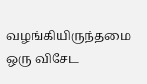வழங்கியிருந்தமை ஒரு விசேட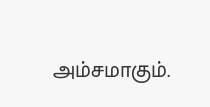அம்சமாகும்.